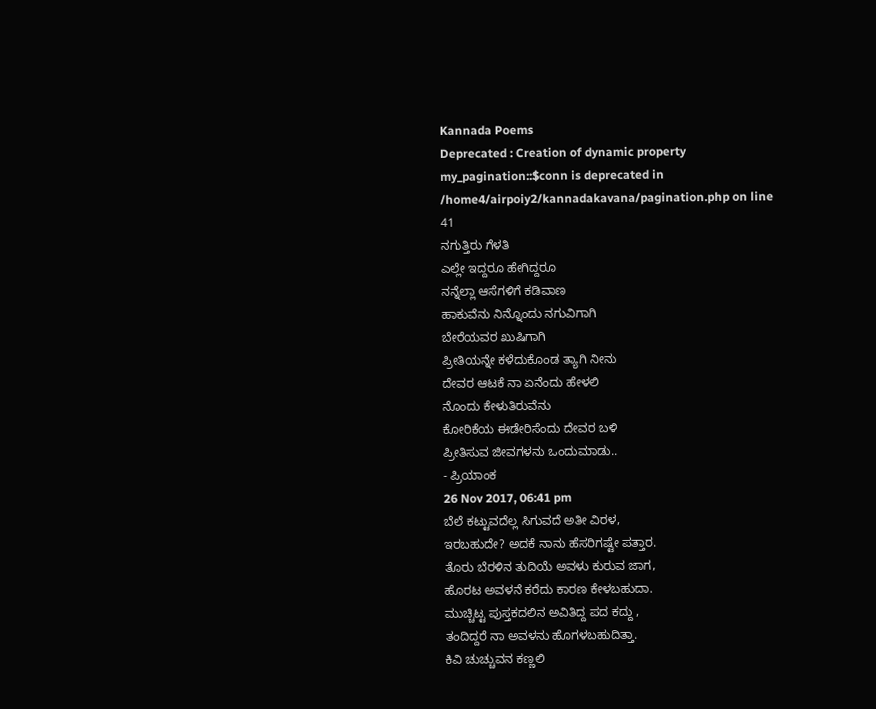Kannada Poems
Deprecated : Creation of dynamic property my_pagination::$conn is deprecated in
/home4/airpoiy2/kannadakavana/pagination.php on line
41
ನಗುತ್ತಿರು ಗೆಳತಿ
ಎಲ್ಲೇ ಇದ್ದರೂ ಹೇಗಿದ್ದರೂ
ನನ್ನೆಲ್ಲಾ ಆಸೆಗಳಿಗೆ ಕಡಿವಾಣ
ಹಾಕುವೆನು ನಿನ್ನೊಂದು ನಗುವಿಗಾಗಿ
ಬೇರೆಯವರ ಖುಷಿಗಾಗಿ
ಪ್ರೀತಿಯನ್ನೇ ಕಳೆದುಕೊಂಡ ತ್ಯಾಗಿ ನೀನು
ದೇವರ ಆಟಕೆ ನಾ ಏನೆಂದು ಹೇಳಲಿ
ನೊಂದು ಕೇಳುತಿರುವೆನು
ಕೋರಿಕೆಯ ಈಡೇರಿಸೆಂದು ದೇವರ ಬಳಿ
ಪ್ರೀತಿಸುವ ಜೀವಗಳನು ಒಂದುಮಾಡು..
- ಪ್ರಿಯಾಂಕ
26 Nov 2017, 06:41 pm
ಬೆಲೆ ಕಟ್ಟುವದೆಲ್ಲ ಸಿಗುವದೆ ಅತೀ ವಿರಳ,
ಇರಬಹುದೇ? ಅದಕೆ ನಾನು ಹೆಸರಿಗಷ್ಟೇ ಪತ್ತಾರ.
ತೊರು ಬೆರಳಿನ ತುದಿಯೆ ಅವಳು ಕುರುವ ಜಾಗ,
ಹೊರಟ ಅವಳನೆ ಕರೆದು ಕಾರಣ ಕೇಳಬಹುದಾ.
ಮುಚ್ಚಿಟ್ಟ ಪುಸ್ತಕದಲಿನ ಅವಿತಿದ್ದ ಪದ ಕದ್ದು ,
ತಂದಿದ್ದರೆ ನಾ ಅವಳನು ಹೊಗಳಬಹುದಿತ್ತಾ.
ಕಿವಿ ಚುಚ್ಚುವನ ಕಣ್ಣಲಿ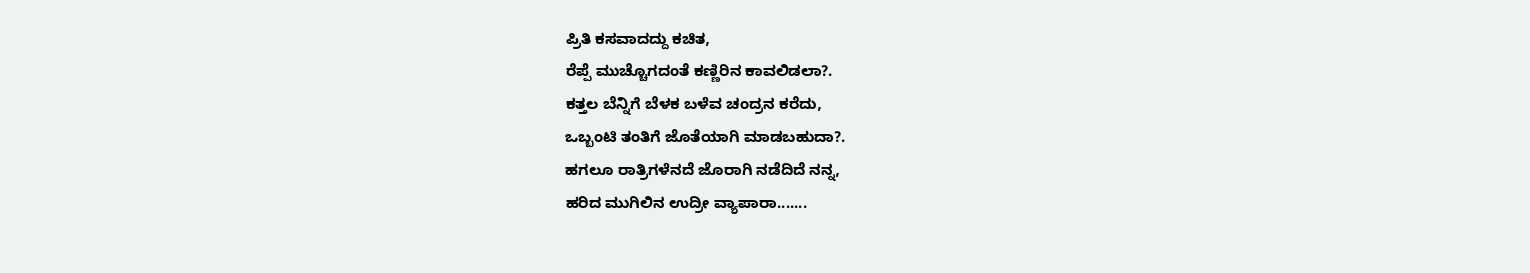ಪ್ರಿತಿ ಕಸವಾದದ್ದು ಕಚಿತ,
ರೆಪ್ಪೆ ಮುಚ್ಚೊಗದಂತೆ ಕಣ್ಣಿರಿನ ಕಾವಲಿಡಲಾ?.
ಕತ್ತಲ ಬೆನ್ನಿಗೆ ಬೆಳಕ ಬಳೆವ ಚಂದ್ರನ ಕರೆದು,
ಒಬ್ಬಂಟಿ ತಂತಿಗೆ ಜೊತೆಯಾಗಿ ಮಾಡಬಹುದಾ?.
ಹಗಲೂ ರಾತ್ರಿಗಳೆನದೆ ಜೊರಾಗಿ ನಡೆದಿದೆ ನನ್ನ,
ಹರಿದ ಮುಗಿಲಿನ ಉದ್ರೀ ವ್ಯಾಪಾರಾ.......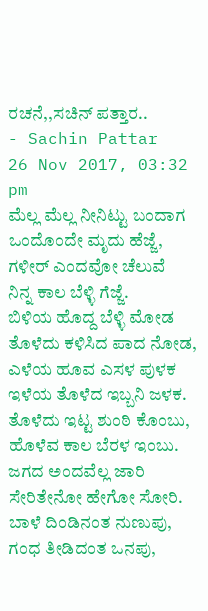ರಚನೆ,,ಸಚಿನ್ ಪತ್ತಾರ..
- Sachin Pattar
26 Nov 2017, 03:32 pm
ಮೆಲ್ಲ ಮೆಲ್ಲ ನೀನಿಟ್ಟು ಬಂದಾಗ
ಒಂದೊಂದೇ ಮೃದು ಹೆಜ್ಜೆ,
ಗಳೀರ್ ಎಂದವೋ ಚೆಲುವೆ
ನಿನ್ನ ಕಾಲ ಬೆಳ್ಳಿ ಗೆಜ್ಜೆ.
ಬಿಳಿಯ ಹೊದ್ದ ಬೆಳ್ಳಿ ಮೋಡ
ತೊಳೆದು ಕಳಿಸಿದ ಪಾದ ನೋಡ,
ಎಳೆಯ ಹೂವ ಎಸಳ ಪುಳಕ
ಇಳೆಯ ತೊಳೆದ ಇಬ್ಬನಿ ಜಳಕ.
ತೊಳೆದು ಇಟ್ಟ ಶುಂಠಿ ಕೊಂಬು,
ಹೊಳೆವ ಕಾಲ ಬೆರಳ ಇಂಬು.
ಜಗದ ಅಂದವೆಲ್ಲ ಜಾರಿ
ಸೇರಿತೇನೋ ಹೇಗೋ ಸೋರಿ.
ಬಾಳೆ ದಿಂಡಿನಂತ ನುಣುಪು,
ಗಂಧ ತೀಡಿದಂತ ಒನಪು,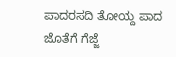ಪಾದರಸದಿ ತೋಯ್ದ ಪಾದ
ಜೊತೆಗೆ ಗೆಜ್ಜೆ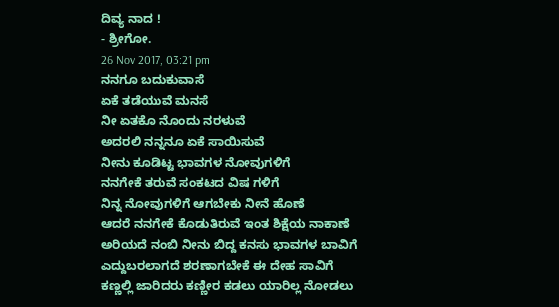ದಿವ್ಯ ನಾದ !
- ಶ್ರೀಗೋ.
26 Nov 2017, 03:21 pm
ನನಗೂ ಬದುಕುವಾಸೆ
ಏಕೆ ತಡೆಯುವೆ ಮನಸೆ
ನೀ ಏತಕೊ ನೊಂದು ನರಳುವೆ
ಅದರಲಿ ನನ್ನನೂ ಏಕೆ ಸಾಯಿಸುವೆ
ನೀನು ಕೂಡಿಟ್ಟ ಭಾವಗಳ ನೋವುಗಳಿಗೆ
ನನಗೇಕೆ ತರುವೆ ಸಂಕಟದ ವಿಷ ಗಳಿಗೆ
ನಿನ್ನ ನೋವುಗಳಿಗೆ ಆಗಬೇಕು ನೀನೆ ಹೊಣೆ
ಆದರೆ ನನಗೇಕೆ ಕೊಡುತಿರುವೆ ಇಂತ ಶಿಕ್ಷೆಯ ನಾಕಾಣೆ
ಅರಿಯದೆ ನಂಬಿ ನೀನು ಬಿದ್ದ ಕನಸು ಭಾವಗಳ ಬಾವಿಗೆ
ಎದ್ದುಬರಲಾಗದೆ ಶರಣಾಗಬೇಕೆ ಈ ದೇಹ ಸಾವಿಗೆ
ಕಣ್ಣಲ್ಲಿ ಜಾರಿದರು ಕಣ್ಣೀರ ಕಡಲು ಯಾರಿಲ್ಲ ನೋಡಲು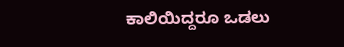ಕಾಲಿಯಿದ್ದರೂ ಒಡಲು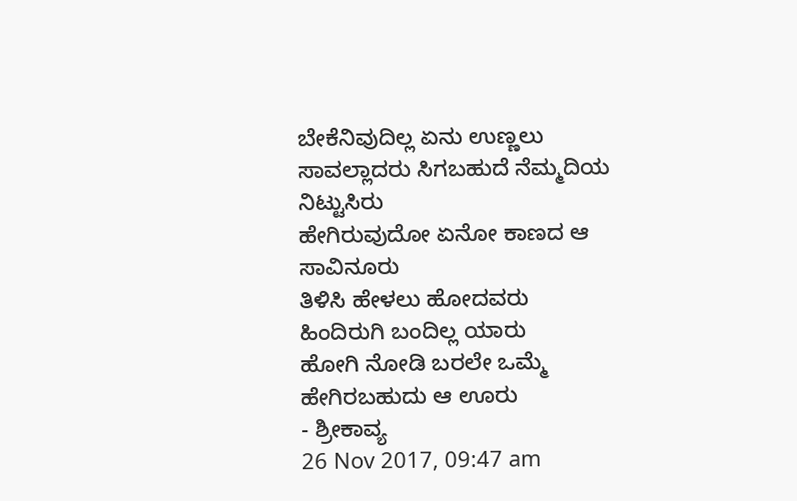ಬೇಕೆನಿವುದಿಲ್ಲ ಏನು ಉಣ್ಣಲು
ಸಾವಲ್ಲಾದರು ಸಿಗಬಹುದೆ ನೆಮ್ಮದಿಯ ನಿಟ್ಟುಸಿರು
ಹೇಗಿರುವುದೋ ಏನೋ ಕಾಣದ ಆ ಸಾವಿನೂರು
ತಿಳಿಸಿ ಹೇಳಲು ಹೋದವರು ಹಿಂದಿರುಗಿ ಬಂದಿಲ್ಲ ಯಾರು
ಹೋಗಿ ನೋಡಿ ಬರಲೇ ಒಮ್ಮೆ ಹೇಗಿರಬಹುದು ಆ ಊರು
- ಶ್ರೀಕಾವ್ಯ
26 Nov 2017, 09:47 am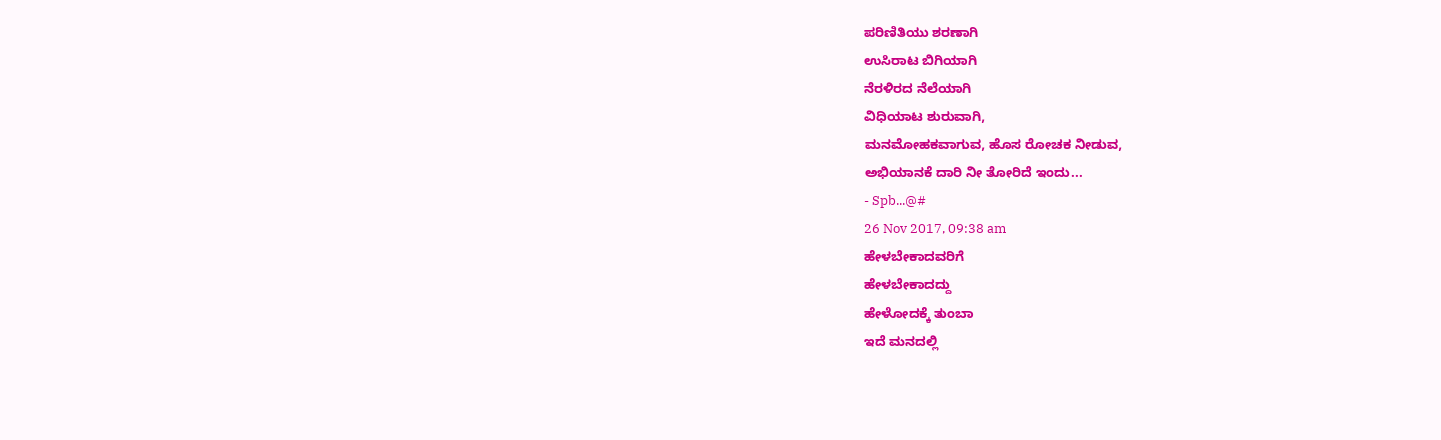ಪರಿಣಿತಿಯು ಶರಣಾಗಿ
ಉಸಿರಾಟ ಬಿಗಿಯಾಗಿ
ನೆರಳಿರದ ನೆಲೆಯಾಗಿ
ವಿಧಿಯಾಟ ಶುರುವಾಗಿ,
ಮನಮೋಹಕವಾಗುವ, ಹೊಸ ರೋಚಕ ನೀಡುವ,
ಅಭಿಯಾನಕೆ ದಾರಿ ನೀ ತೋರಿದೆ ಇಂದು...
- Spb...@#
26 Nov 2017, 09:38 am
ಹೇಳಬೇಕಾದವರಿಗೆ
ಹೇಳಬೇಕಾದದ್ದು
ಹೇಳೋದಕ್ಕೆ ತುಂಬಾ
ಇದೆ ಮನದಲ್ಲಿ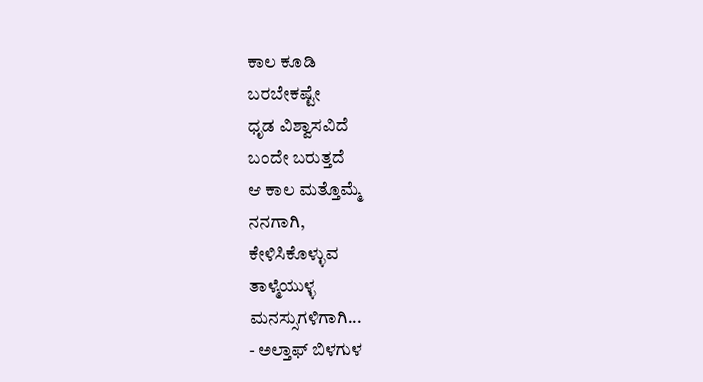ಕಾಲ ಕೂಡಿ
ಬರಬೇಕಷ್ಟೇ
ಧೃಡ ವಿಶ್ವಾಸವಿದೆ
ಬಂದೇ ಬರುತ್ತದೆ
ಆ ಕಾಲ ಮತ್ತೊಮ್ಮೆ
ನನಗಾಗಿ,
ಕೇಳಿಸಿಕೊಳ್ಳುವ
ತಾಳ್ಮೆಯುಳ್ಳ
ಮನಸ್ಸುಗಳಿಗಾಗಿ...
- ಅಲ್ತಾಫ್ ಬಿಳಗುಳ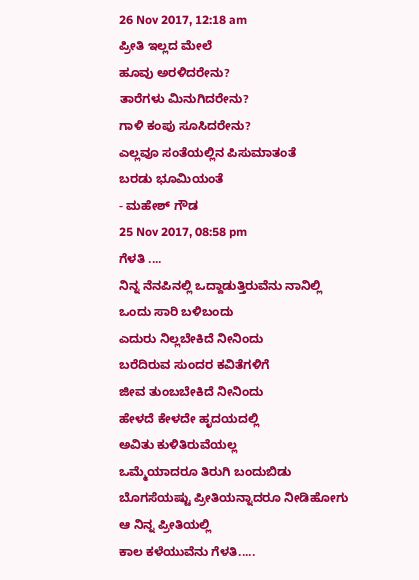26 Nov 2017, 12:18 am
ಪ್ರೀತಿ ಇಲ್ಲದ ಮೇಲೆ
ಹೂವು ಅರಳಿದರೇನು?
ತಾರೆಗಳು ಮಿನುಗಿದರೇನು?
ಗಾಳಿ ಕಂಪು ಸೂಸಿದರೇನು?
ಎಲ್ಲವೂ ಸಂತೆಯಲ್ಲಿನ ಪಿಸುಮಾತಂತೆ
ಬರಡು ಭೂಮಿಯಂತೆ
- ಮಹೇಶ್ ಗೌಡ
25 Nov 2017, 08:58 pm
ಗೆಳತಿ ....
ನಿನ್ನ ನೆನಪಿನಲ್ಲಿ ಒದ್ದಾಡುತ್ತಿರುವೆನು ನಾನಿಲ್ಲಿ
ಒಂದು ಸಾರಿ ಬಳಿಬಂದು
ಎದುರು ನಿಲ್ಲಬೇಕಿದೆ ನೀನಿಂದು
ಬರೆದಿರುವ ಸುಂದರ ಕವಿತೆಗಳಿಗೆ
ಜೀವ ತುಂಬಬೇಕಿದೆ ನೀನಿಂದು
ಹೇಳದೆ ಕೇಳದೇ ಹೃದಯದಲ್ಲಿ
ಅವಿತು ಕುಳಿತಿರುವೆಯಲ್ಲ
ಒಮ್ಮೆಯಾದರೂ ತಿರುಗಿ ಬಂದುಬಿಡು
ಬೊಗಸೆಯಷ್ಟು ಪ್ರೀತಿಯನ್ನಾದರೂ ನೀಡಿಹೋಗು
ಆ ನಿನ್ನ ಪ್ರೀತಿಯಲ್ಲಿ
ಕಾಲ ಕಳೆಯುವೆನು ಗೆಳತಿ.....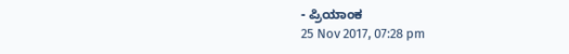- ಪ್ರಿಯಾಂಕ
25 Nov 2017, 07:28 pm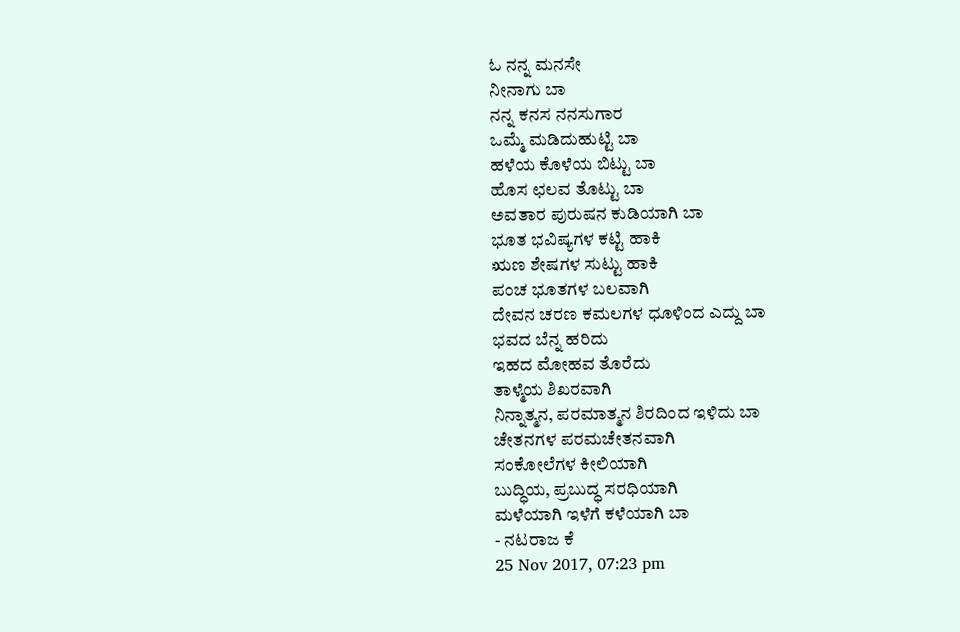ಓ ನನ್ನ ಮನಸೇ
ನೀನಾಗು ಬಾ
ನನ್ನ ಕನಸ ನನಸುಗಾರ
ಒಮ್ಮೆ ಮಡಿದುಹುಟ್ಟಿ ಬಾ
ಹಳೆಯ ಕೊಳೆಯ ಬಿಟ್ಟು ಬಾ
ಹೊಸ ಛಲವ ತೊಟ್ಟು ಬಾ
ಅವತಾರ ಪುರುಷನ ಕುಡಿಯಾಗಿ ಬಾ
ಭೂತ ಭವಿಷ್ಯಗಳ ಕಟ್ಟಿ ಹಾಕಿ
ಋಣ ಶೇಷಗಳ ಸುಟ್ಟು ಹಾಕಿ
ಪಂಚ ಭೂತಗಳ ಬಲವಾಗಿ
ದೇವನ ಚರಣ ಕಮಲಗಳ ಧೂಳಿಂದ ಎದ್ದು ಬಾ
ಭವದ ಬೆನ್ನ ಹರಿದು
ಇಹದ ಮೋಹವ ತೊರೆದು
ತಾಳ್ಮೆಯ ಶಿಖರವಾಗಿ
ನಿನ್ನಾತ್ಮನ, ಪರಮಾತ್ಮನ ಶಿರದಿಂದ ಇಳಿದು ಬಾ
ಚೇತನಗಳ ಪರಮಚೇತನವಾಗಿ
ಸಂಕೋಲೆಗಳ ಕೀಲಿಯಾಗಿ
ಬುದ್ಧಿಯ, ಪ್ರಬುದ್ಧ ಸರಧಿಯಾಗಿ
ಮಳೆಯಾಗಿ ಇಳೆಗೆ ಕಳೆಯಾಗಿ ಬಾ
- ನಟರಾಜ ಕೆ
25 Nov 2017, 07:23 pm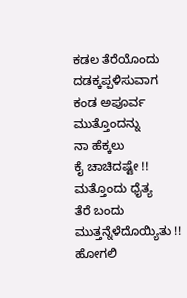ಕಡಲ ತೆರೆಯೊಂದು
ದಡಕ್ಕಪ್ಪಳಿಸುವಾಗ
ಕಂಡ ಅಪೂರ್ವ
ಮುತ್ತೊಂದನ್ನು
ನಾ ಹೆಕ್ಕಲು
ಕೈ ಚಾಚಿದಷ್ಟೇ !!
ಮತ್ತೊಂದು ಧೈತ್ಯ
ತೆರೆ ಬಂದು
ಮುತ್ತನ್ನೆಳೆದೊಯ್ಯಿತು !!
ಹೋಗಲಿ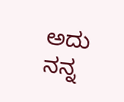ಅದು
ನನ್ನ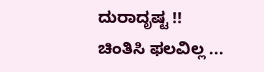ದುರಾದೃಷ್ಟ !!
ಚಿಂತಿಸಿ ಫಲವಿಲ್ಲ ...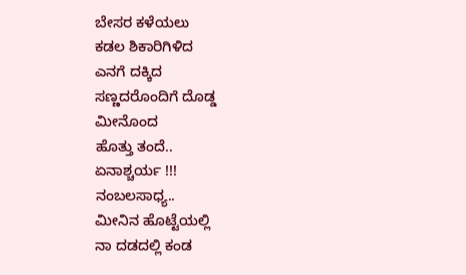ಬೇಸರ ಕಳೆಯಲು
ಕಡಲ ಶಿಕಾರಿಗಿಳಿದ
ಎನಗೆ ದಕ್ಕಿದ
ಸಣ್ಣದರೊಂದಿಗೆ ದೊಡ್ಡ
ಮೀನೊಂದ
ಹೊತ್ತು ತಂದೆ..
ಏನಾಶ್ಚರ್ಯ !!!
ನಂಬಲಸಾಧ್ಯ..
ಮೀನಿನ ಹೊಟ್ಟೆಯಲ್ಲಿ
ನಾ ದಡದಲ್ಲಿ ಕಂಡ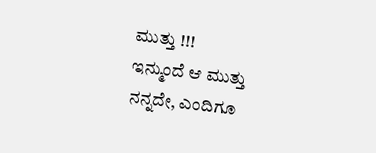ಮುತ್ತು !!!
ಇನ್ಮುಂದೆ ಆ ಮುತ್ತು
ನನ್ನದೇ, ಎಂದಿಗೂ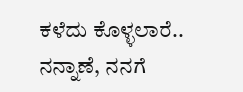ಕಳೆದು ಕೊಳ್ಳಲಾರೆ..
ನನ್ನಾಣೆ, ನನಗೆ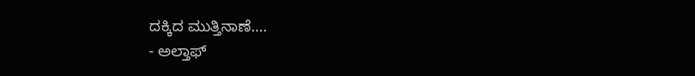ದಕ್ಕಿದ ಮುತ್ತಿನಾಣೆ....
- ಅಲ್ತಾಫ್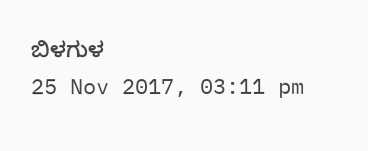ಬಿಳಗುಳ
25 Nov 2017, 03:11 pm